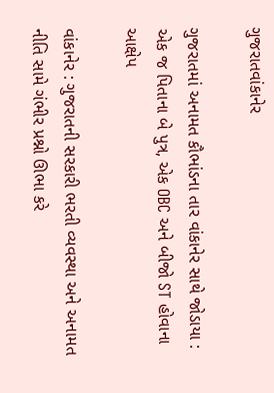ગુજરાતવાંકાનેર

ગુજરાતમાં અનામત કૌભાંડના તાર વાંકાનેર સાથે જોડાયા : એક જ પિતાના બે પુત્ર, એક OBC અને બીજો ST હોવાના આક્ષેપ

વાંકાનેર : ગુજરાતની સરકારી ભરતી વ્યવસ્થા અને અનામત નીતિ સામે ગંભીર પ્રશ્નો ઊભા કરે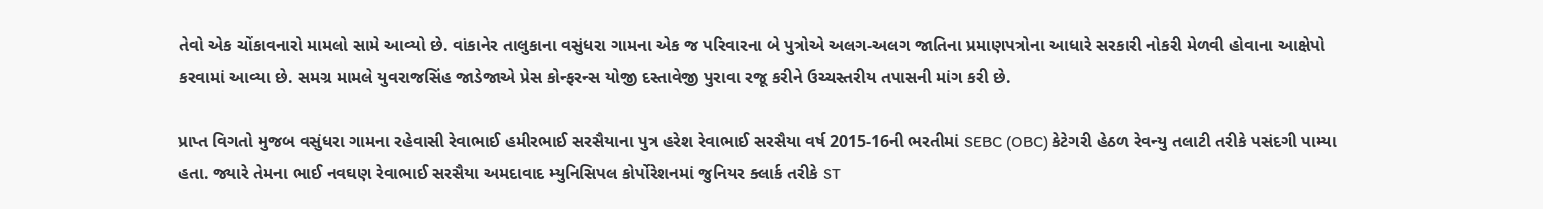તેવો એક ચોંકાવનારો મામલો સામે આવ્યો છે. વાંકાનેર તાલુકાના વસુંધરા ગામના એક જ પરિવારના બે પુત્રોએ અલગ-અલગ જાતિના પ્રમાણપત્રોના આધારે સરકારી નોકરી મેળવી હોવાના આક્ષેપો કરવામાં આવ્યા છે. સમગ્ર મામલે યુવરાજસિંહ જાડેજાએ પ્રેસ કોન્ફરન્સ યોજી દસ્તાવેજી પુરાવા રજૂ કરીને ઉચ્ચસ્તરીય તપાસની માંગ કરી છે.

પ્રાપ્ત વિગતો મુજબ વસુંધરા ગામના રહેવાસી રેવાભાઈ હમીરભાઈ સરસૈયાના પુત્ર હરેશ રેવાભાઈ સરસૈયા વર્ષ 2015-16ની ભરતીમાં SEBC (OBC) કેટેગરી હેઠળ રેવન્યુ તલાટી તરીકે પસંદગી પામ્યા હતા. જ્યારે તેમના ભાઈ નવઘણ રેવાભાઈ સરસૈયા અમદાવાદ મ્યુનિસિપલ કોર્પોરેશનમાં જુનિયર ક્લાર્ક તરીકે ST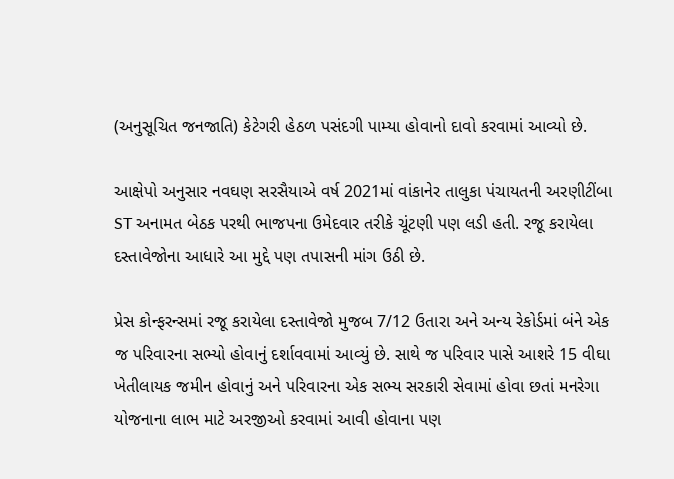(અનુસૂચિત જનજાતિ) કેટેગરી હેઠળ પસંદગી પામ્યા હોવાનો દાવો કરવામાં આવ્યો છે.

આક્ષેપો અનુસાર નવઘણ સરસૈયાએ વર્ષ 2021માં વાંકાનેર તાલુકા પંચાયતની અરણીટીંબા ST અનામત બેઠક પરથી ભાજપના ઉમેદવાર તરીકે ચૂંટણી પણ લડી હતી. રજૂ કરાયેલા દસ્તાવેજોના આધારે આ મુદ્દે પણ તપાસની માંગ ઉઠી છે.

પ્રેસ કોન્ફરન્સમાં રજૂ કરાયેલા દસ્તાવેજો મુજબ 7/12 ઉતારા અને અન્ય રેકોર્ડમાં બંને એક જ પરિવારના સભ્યો હોવાનું દર્શાવવામાં આવ્યું છે. સાથે જ પરિવાર પાસે આશરે 15 વીઘા ખેતીલાયક જમીન હોવાનું અને પરિવારના એક સભ્ય સરકારી સેવામાં હોવા છતાં મનરેગા યોજનાના લાભ માટે અરજીઓ કરવામાં આવી હોવાના પણ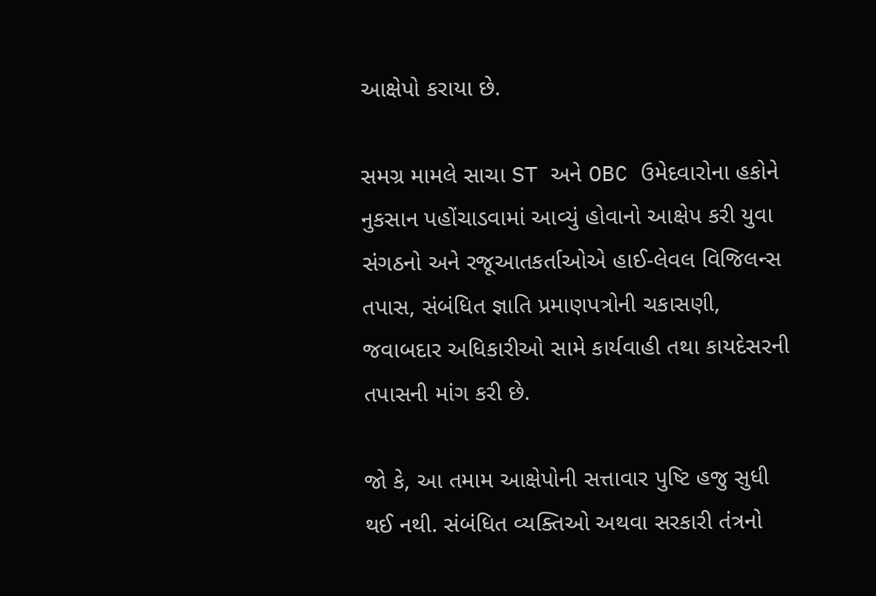આક્ષેપો કરાયા છે.

સમગ્ર મામલે સાચા ST અને OBC ઉમેદવારોના હકોને નુકસાન પહોંચાડવામાં આવ્યું હોવાનો આક્ષેપ કરી યુવા સંગઠનો અને રજૂઆતકર્તાઓએ હાઈ-લેવલ વિજિલન્સ તપાસ, સંબંધિત જ્ઞાતિ પ્રમાણપત્રોની ચકાસણી, જવાબદાર અધિકારીઓ સામે કાર્યવાહી તથા કાયદેસરની તપાસની માંગ કરી છે.

જો કે, આ તમામ આક્ષેપોની સત્તાવાર પુષ્ટિ હજુ સુધી થઈ નથી. સંબંધિત વ્યક્તિઓ અથવા સરકારી તંત્રનો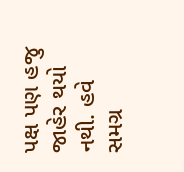પક્ષ પણ હજુ જાહેર થયો નથી. હવે સમગ્ર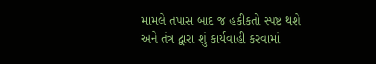મામલે તપાસ બાદ જ હકીકતો સ્પષ્ટ થશે અને તંત્ર દ્વારા શું કાર્યવાહી કરવામાં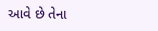આવે છે તેના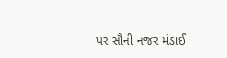પર સૌની નજર મંડાઈ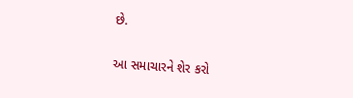છે.

આ સમાચારને શેર કરો